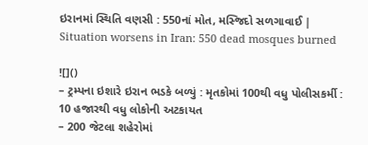ઇરાનમાં સ્થિતિ વણસી : 550નાં મોત, મસ્જિદો સળગાવાઈ | Situation worsens in Iran: 550 dead mosques burned

![]()
– ટ્રમ્પના ઇશારે ઇરાન ભડકે બળ્યું : મૃતકોમાં 100થી વધુ પોલીસકર્મી : 10 હજારથી વધુ લોકોની અટકાયત
– 200 જેટલા શહેરોમાં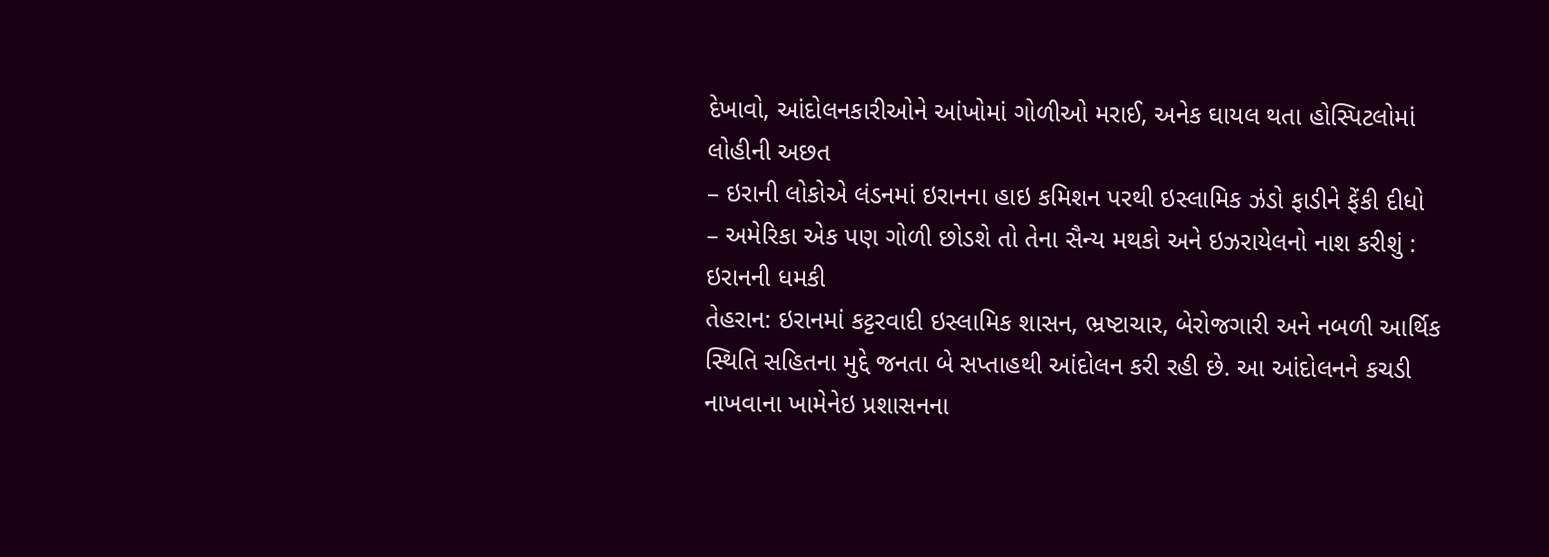દેખાવો, આંદોલનકારીઓને આંખોમાં ગોળીઓ મરાઈ, અનેક ઘાયલ થતા હોસ્પિટલોમાં લોહીની અછત
– ઇરાની લોકોએ લંડનમાં ઇરાનના હાઇ કમિશન પરથી ઇસ્લામિક ઝંડો ફાડીને ફેંકી દીધો
– અમેરિકા એક પણ ગોળી છોડશે તો તેના સૈન્ય મથકો અને ઇઝરાયેલનો નાશ કરીશું : ઇરાનની ધમકી
તેહરાન: ઇરાનમાં કટ્ટરવાદી ઇસ્લામિક શાસન, ભ્રષ્ટાચાર, બેરોજગારી અને નબળી આર્થિક સ્થિતિ સહિતના મુદ્દે જનતા બે સપ્તાહથી આંદોલન કરી રહી છે. આ આંદોલનને કચડી નાખવાના ખામેનેઇ પ્રશાસનના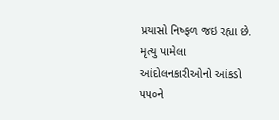પ્રયાસો નિષ્ફળ જઇ રહ્યા છે. મૃત્યુ પામેલા આંદોલનકારીઓનો આંકડો ૫૫૦ને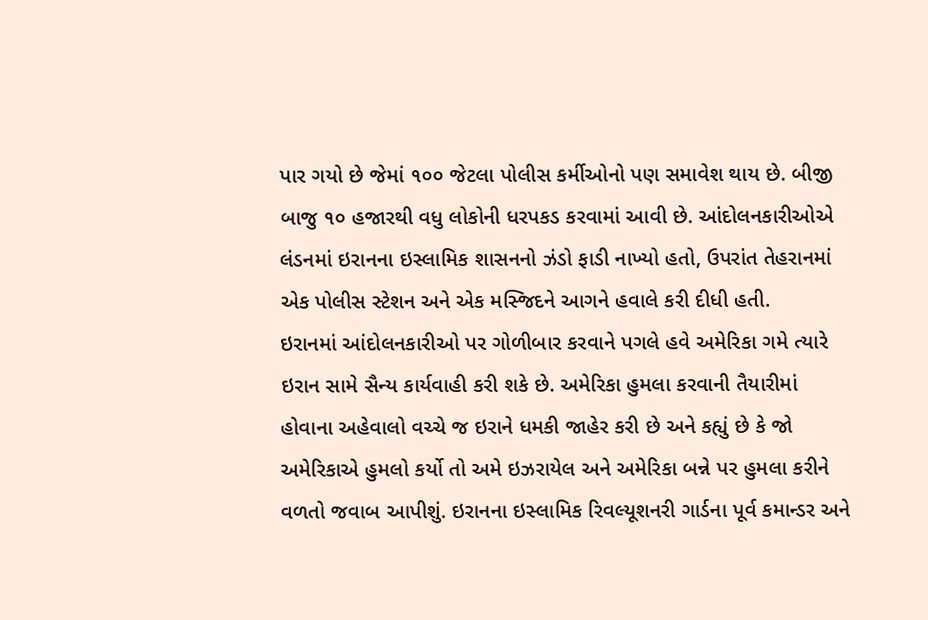પાર ગયો છે જેમાં ૧૦૦ જેટલા પોલીસ કર્મીઓનો પણ સમાવેશ થાય છે. બીજી બાજુ ૧૦ હજારથી વધુ લોકોની ધરપકડ કરવામાં આવી છે. આંદોલનકારીઓએ લંડનમાં ઇરાનના ઇસ્લામિક શાસનનો ઝંડો ફાડી નાખ્યો હતો, ઉપરાંત તેહરાનમાં એક પોલીસ સ્ટેશન અને એક મસ્જિદને આગને હવાલે કરી દીધી હતી.
ઇરાનમાં આંદોલનકારીઓ પર ગોળીબાર કરવાને પગલે હવે અમેરિકા ગમે ત્યારે ઇરાન સામે સૈન્ય કાર્યવાહી કરી શકે છે. અમેરિકા હુમલા કરવાની તૈયારીમાં હોવાના અહેવાલો વચ્ચે જ ઇરાને ધમકી જાહેર કરી છે અને કહ્યું છે કે જો અમેરિકાએ હુમલો કર્યો તો અમે ઇઝરાયેલ અને અમેરિકા બન્ને પર હુમલા કરીને વળતો જવાબ આપીશું. ઇરાનના ઇસ્લામિક રિવલ્યૂશનરી ગાર્ડના પૂર્વ કમાન્ડર અને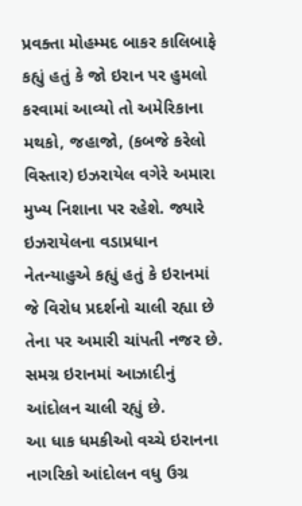પ્રવક્તા મોહમ્મદ બાકર કાલિબાફે કહ્યું હતું કે જો ઇરાન પર હુમલો કરવામાં આવ્યો તો અમેરિકાના મથકો, જહાજો, (કબજે કરેલો વિસ્તાર) ઇઝરાયેલ વગેરે અમારા મુખ્ય નિશાના પર રહેશે. જ્યારે ઇઝરાયેલના વડાપ્રધાન નેતન્યાહુએ કહ્યું હતું કે ઇરાનમાં જે વિરોધ પ્રદર્શનો ચાલી રહ્યા છે તેના પર અમારી ચાંપતી નજર છે. સમગ્ર ઇરાનમાં આઝાદીનું આંદોલન ચાલી રહ્યું છે.
આ ધાક ધમકીઓ વચ્ચે ઇરાનના નાગરિકો આંદોલન વધુ ઉગ્ર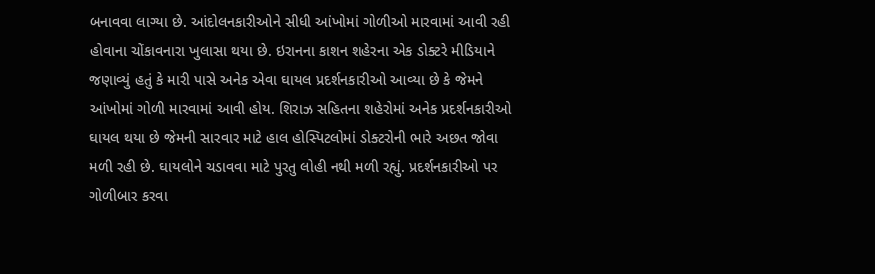બનાવવા લાગ્યા છે. આંદોલનકારીઓને સીધી આંખોમાં ગોળીઓ મારવામાં આવી રહી હોવાના ચોંકાવનારા ખુલાસા થયા છે. ઇરાનના કાશન શહેરના એક ડોક્ટરે મીડિયાને જણાવ્યું હતું કે મારી પાસે અનેક એવા ઘાયલ પ્રદર્શનકારીઓ આવ્યા છે કે જેમને આંખોમાં ગોળી મારવામાં આવી હોય. શિરાઝ સહિતના શહેરોમાં અનેક પ્રદર્શનકારીઓ ઘાયલ થયા છે જેમની સારવાર માટે હાલ હોસ્પિટલોમાં ડોક્ટરોની ભારે અછત જોવા મળી રહી છે. ઘાયલોને ચડાવવા માટે પુરતુ લોહી નથી મળી રહ્યું. પ્રદર્શનકારીઓ પર ગોળીબાર કરવા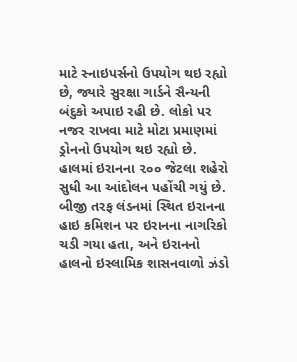માટે સ્નાઇપર્સનો ઉપયોગ થઇ રહ્યો છે, જ્યારે સુરક્ષા ગાર્ડને સૈન્યની બંદુકો અપાઇ રહી છે. લોકો પર નજર રાખવા માટે મોટા પ્રમાણમાં ડ્રોનનો ઉપયોગ થઇ રહ્યો છે. હાલમાં ઇરાનના ૨૦૦ જેટલા શહેરો સુધી આ આંદોલન પહોંચી ગયું છે. બીજી તરફ લંડનમાં સ્થિત ઇરાનના હાઇ કમિશન પર ઇરાનના નાગરિકો ચડી ગયા હતા, અને ઇરાનનો હાલનો ઇસ્લામિક શાસનવાળો ઝંડો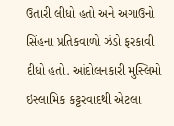ઉતારી લીધો હતો અને અગાઉનો સિંહના પ્રતિકવાળો ઝંડો ફરકાવી દીધો હતો. આંદોલનકારી મુસ્લિમો ઇસ્લામિક કટ્ટરવાદથી એટલા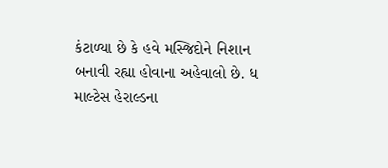કંટાળ્યા છે કે હવે મસ્જિદોને નિશાન બનાવી રહ્યા હોવાના અહેવાલો છે. ધ માલ્ટેસ હેરાલ્ડના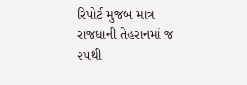રિપોર્ટ મુજબ માત્ર રાજધાની તેહરાનમાં જ ૨૫થી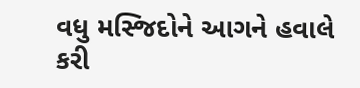વધુ મસ્જિદોને આગને હવાલે કરી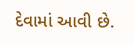દેવામાં આવી છે.